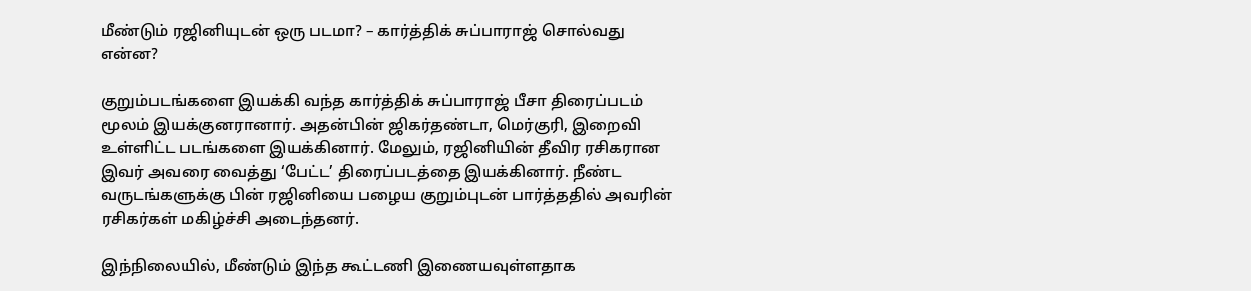மீண்டும் ரஜினியுடன் ஒரு படமா? – கார்த்திக் சுப்பாராஜ் சொல்வது என்ன?

குறும்படங்களை இயக்கி வந்த கார்த்திக் சுப்பாராஜ் பீசா திரைப்படம் மூலம் இயக்குனரானார். அதன்பின் ஜிகர்தண்டா, மெர்குரி, இறைவி உள்ளிட்ட படங்களை இயக்கினார். மேலும், ரஜினியின் தீவிர ரசிகரான இவர் அவரை வைத்து ‘பேட்ட’ திரைப்படத்தை இயக்கினார். நீண்ட வருடங்களுக்கு பின் ரஜினியை பழைய குறும்புடன் பார்த்ததில் அவரின் ரசிகர்கள் மகிழ்ச்சி அடைந்தனர்.

இந்நிலையில், மீண்டும் இந்த கூட்டணி இணையவுள்ளதாக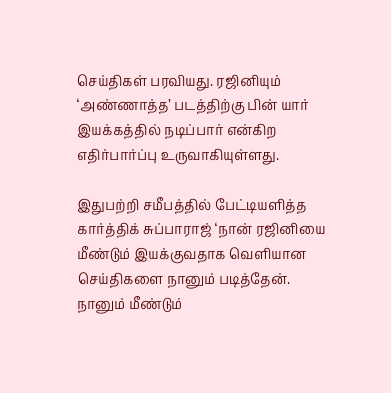செய்திகள் பரவியது. ரஜினியும் ‘அண்ணாத்த’ படத்திற்கு பின் யார் இயக்கத்தில் நடிப்பார் என்கிற எதிர்பார்ப்பு உருவாகியுள்ளது.

இதுபற்றி சமீபத்தில் பேட்டியளித்த கார்த்திக் சுப்பாராஜ் ‘நான் ரஜினியை மீண்டும் இயக்குவதாக வெளியான செய்திகளை நானும் படித்தேன். நானும் மீண்டும்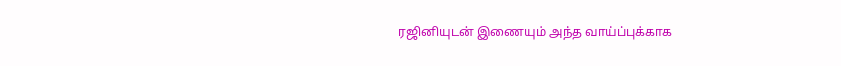ரஜினியுடன் இணையும் அந்த வாய்ப்புக்காக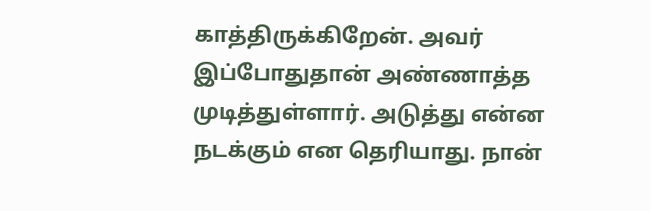காத்திருக்கிறேன். அவர் இப்போதுதான் அண்ணாத்த முடித்துள்ளார். அடுத்து என்ன நடக்கும் என தெரியாது. நான்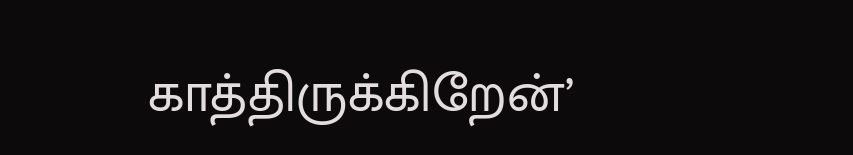காத்திருக்கிறேன்’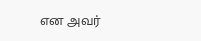என அவர்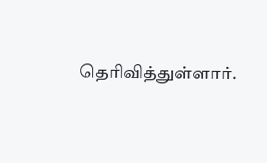தெரிவித்துள்ளார்.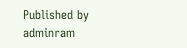Published by
adminram